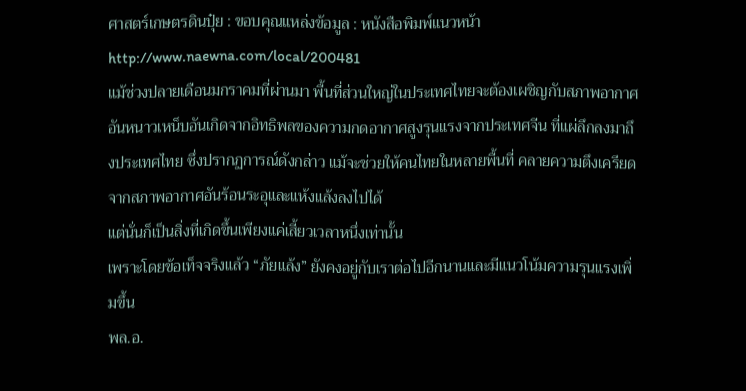ศาสตร์เกษตรดินปุ๋ย : ขอบคุณแหล่งข้อมูล : หนังสือพิมพ์แนวหน้า
http://www.naewna.com/local/200481
แม้ช่วงปลายเดือนมกราคมที่ผ่านมา พื้นที่ส่วนใหญ่ในประเทศไทยจะต้องเผชิญกับสภาพอากาศอันหนาวเหน็บอันเกิดจากอิทธิพลของความกดอากาศสูงรุนแรงจากประเทศจีน ที่แผ่ลึกลงมาถึงประเทศไทย ซึ่งปรากฏการณ์ดังกล่าว แม้จะช่วยให้คนไทยในหลายพื้นที่ คลายความตึงเครียดจากสภาพอากาศอันร้อนระอุและแห้งแล้งลงไปได้
แต่นั่นก็เป็นสิ่งที่เกิดขึ้นเพียงแค่เสี้ยวเวลาหนึ่งเท่านั้น
เพราะโดยข้อเท็จจริงแล้ว “ภัยแล้ง” ยังคงอยู่กับเราต่อไปอีกนานและมีแนวโน้มความรุนแรงเพิ่มขึ้น
พล.อ.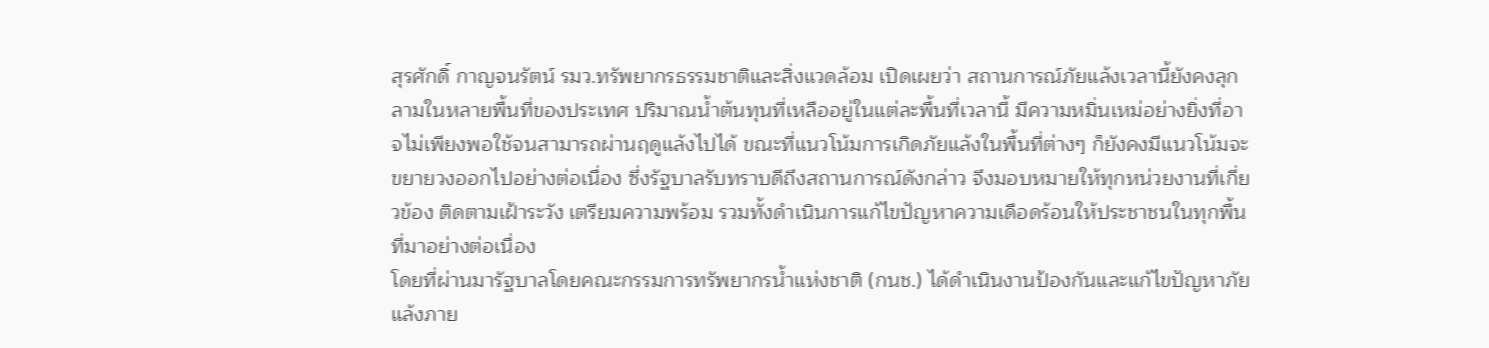สุรศักดิ์ กาญจนรัตน์ รมว.ทรัพยากรธรรมชาติและสิ่งแวดล้อม เปิดเผยว่า สถานการณ์ภัยแล้งเวลานี้ยังคงลุกลามในหลายพื้นที่ของประเทศ ปริมาณน้ำต้นทุนที่เหลืออยู่ในแต่ละพื้นที่เวลานี้ มีความหมิ่นเหม่อย่างยิ่งที่อาจไม่เพียงพอใช้จนสามารถผ่านฤดูแล้งไปได้ ขณะที่แนวโน้มการเกิดภัยแล้งในพื้นที่ต่างๆ ก็ยังคงมีแนวโน้มจะขยายวงออกไปอย่างต่อเนื่อง ซึ่งรัฐบาลรับทราบดีถึงสถานการณ์ดังกล่าว จึงมอบหมายให้ทุกหน่วยงานที่เกี่ยวข้อง ติดตามเฝ้าระวัง เตรียมความพร้อม รวมทั้งดำเนินการแก้ไขปัญหาความเดือดร้อนให้ประชาชนในทุกพื้นที่มาอย่างต่อเนื่อง
โดยที่ผ่านมารัฐบาลโดยคณะกรรมการทรัพยากรน้ำแห่งชาติ (กนช.) ได้ดำเนินงานป้องกันและแก้ไขปัญหาภัยแล้งภาย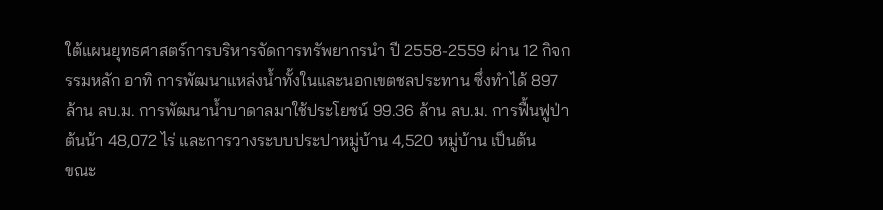ใต้แผนยุทธศาสตร์การบริหารจัดการทรัพยากรนำ ปี 2558-2559 ผ่าน 12 กิจกรรมหลัก อาทิ การพัฒนาแหล่งน้ำทั้งในและนอกเขตชลประทาน ซึ่งทำได้ 897 ล้าน ลบ.ม. การพัฒนาน้ำบาดาลมาใช้ประโยชน์ 99.36 ล้าน ลบ.ม. การฟื้นฟูป่าต้นน้า 48,072 ไร่ และการวางระบบประปาหมู่บ้าน 4,520 หมู่บ้าน เป็นต้น
ขณะ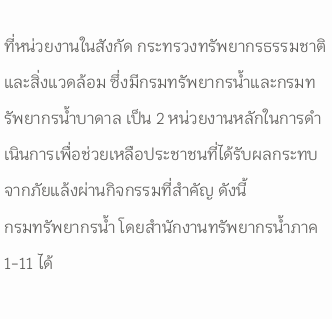ที่หน่วยงานในสังกัด กระทรวงทรัพยากรธรรมชาติและสิ่งแวดล้อม ซึ่งมีกรมทรัพยากรน้ำและกรมทรัพยากรน้ำบาดาล เป็น 2 หน่วยงานหลักในการดำเนินการเพื่อช่วยเหลือประชาชนที่ได้รับผลกระทบจากภัยแล้งผ่านกิจกรรมที่สำคัญ ดังนี้
กรมทรัพยากรน้ำ โดยสำนักงานทรัพยากรน้ำภาค 1-11 ได้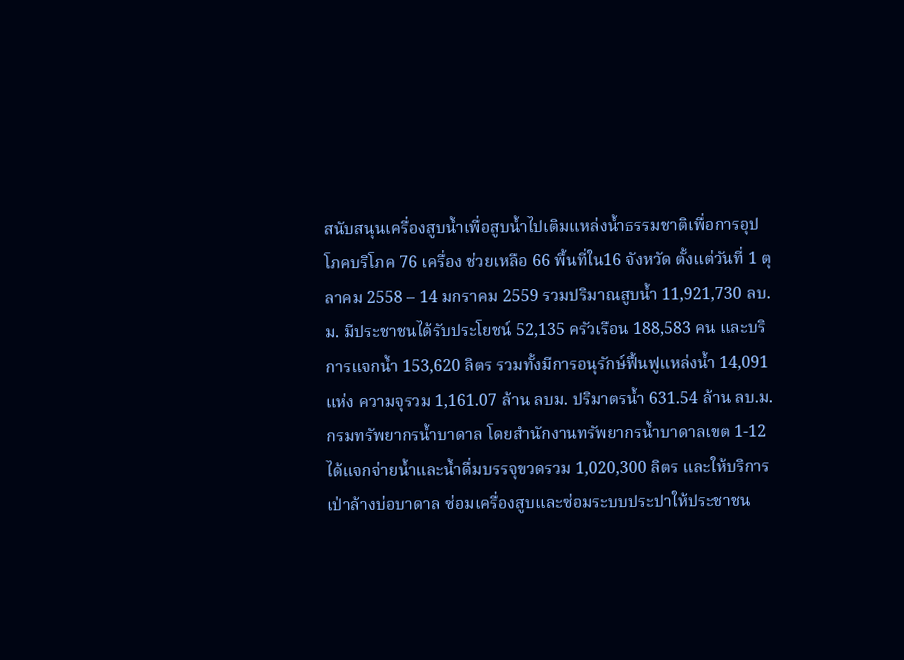สนับสนุนเครื่องสูบน้ำเพื่อสูบน้ำไปเติมแหล่งน้ำธรรมชาติเพื่อการอุปโภคบริโภค 76 เครื่อง ช่วยเหลือ 66 พื้นที่ใน16 จังหวัด ตั้งแต่วันที่ 1 ตุลาคม 2558 – 14 มกราคม 2559 รวมปริมาณสูบน้ำ 11,921,730 ลบ.ม. มีประชาชนได้รับประโยชน์ 52,135 ครัวเรือน 188,583 คน และบริการแจกน้ำ 153,620 ลิตร รวมทั้งมีการอนุรักษ์ฟื้นฟูแหล่งน้ำ 14,091 แห่ง ความจุรวม 1,161.07 ล้าน ลบม. ปริมาตรน้ำ 631.54 ล้าน ลบ.ม.
กรมทรัพยากรน้ำบาดาล โดยสำนักงานทรัพยากรน้ำบาดาลเขต 1-12 ได้แจกจ่ายน้ำและน้ำดื่มบรรจุขวดรวม 1,020,300 ลิตร และให้บริการเป่าล้างบ่อบาดาล ซ่อมเครื่องสูบและซ่อมระบบประปาให้ประชาชน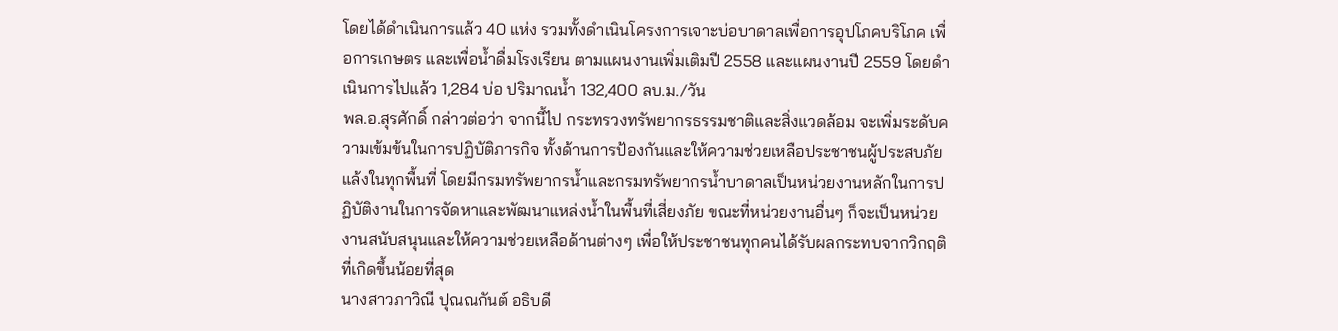โดยได้ดำเนินการแล้ว 40 แห่ง รวมทั้งดำเนินโครงการเจาะบ่อบาดาลเพื่อการอุปโภคบริโภค เพื่อการเกษตร และเพื่อน้ำดื่มโรงเรียน ตามแผนงานเพิ่มเติมปี 2558 และแผนงานปี 2559 โดยดำเนินการไปแล้ว 1,284 บ่อ ปริมาณน้ำ 132,400 ลบ.ม./วัน
พล.อ.สุรศักดิ์ กล่าวต่อว่า จากนี้ไป กระทรวงทรัพยากรธรรมชาติและสิ่งแวดล้อม จะเพิ่มระดับความเข้มข้นในการปฏิบัติภารกิจ ทั้งด้านการป้องกันและให้ความช่วยเหลือประชาชนผู้ประสบภัยแล้งในทุกพื้นที่ โดยมีกรมทรัพยากรน้ำและกรมทรัพยากรน้ำบาดาลเป็นหน่วยงานหลักในการปฏิบัติงานในการจัดหาและพัฒนาแหล่งน้ำในพื้นที่เสี่ยงภัย ขณะที่หน่วยงานอื่นๆ ก็จะเป็นหน่วยงานสนับสนุนและให้ความช่วยเหลือด้านต่างๆ เพื่อให้ประชาชนทุกคนได้รับผลกระทบจากวิกฤติที่เกิดขึ้นน้อยที่สุด
นางสาวภาวิณี ปุณณกันต์ อธิบดี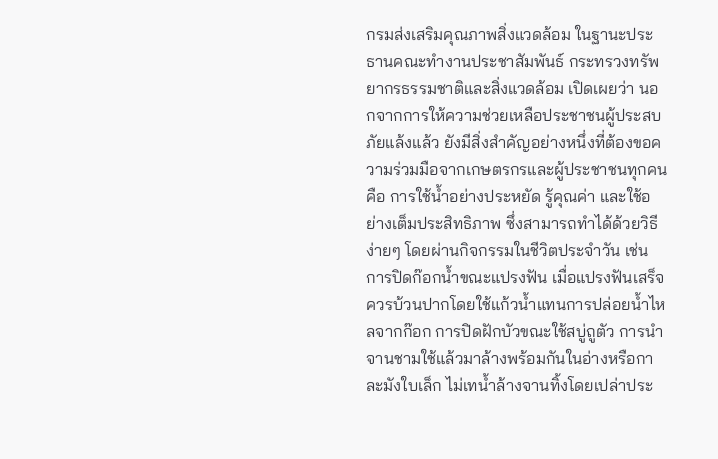กรมส่งเสริมคุณภาพสิ่งแวดล้อม ในฐานะประธานคณะทำงานประชาสัมพันธ์ กระทรวงทรัพยากรธรรมชาติและสิ่งแวดล้อม เปิดเผยว่า นอกจากการให้ความช่วยเหลือประชาชนผู้ประสบภัยแล้งแล้ว ยังมีสิ่งสำคัญอย่างหนึ่งที่ต้องขอความร่วมมือจากเกษตรกรและผู้ประชาชนทุกคน คือ การใช้น้ำอย่างประหยัด รู้คุณค่า และใช้อย่างเต็มประสิทธิภาพ ซึ่งสามารถทำได้ด้วยวิธีง่ายๆ โดยผ่านกิจกรรมในชีวิตประจำวัน เช่น การปิดก๊อกน้ำขณะแปรงฟัน เมื่อแปรงฟันเสร็จควรบ้วนปากโดยใช้แก้วน้ำแทนการปล่อยน้ำไหลจากก๊อก การปิดฝักบัวขณะใช้สบู่ถูตัว การนำจานชามใช้แล้วมาล้างพร้อมกันในอ่างหรือกาละมังใบเล็ก ไม่เทน้ำล้างจานทิ้งโดยเปล่าประ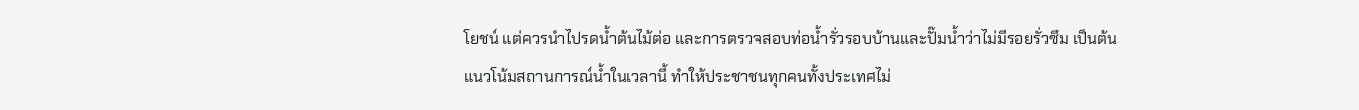โยชน์ แต่ควรนำไปรดน้ำต้นไม้ต่อ และการตรวจสอบท่อน้ำรั่วรอบบ้านและปั๊มน้ำว่าไม่มีรอยรั่วซึม เป็นต้น
แนวโน้มสถานการณ์น้ำในเวลานี้ ทำให้ประชาชนทุกคนทั้งประเทศไม่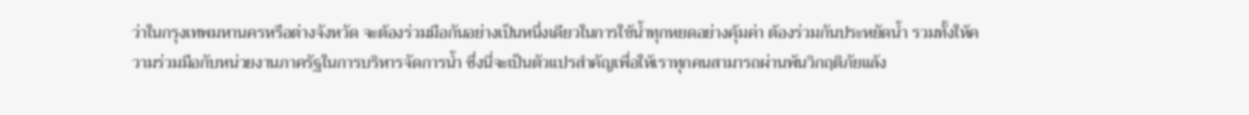ว่าในกรุงเทพมหานครหรือต่างจังหวัด จะต้องร่วมมือกันอย่างเป็นหนึ่งเดียวในการใช้น้ำทุกหยดอย่างคุ้มค่า ต้องร่วมกันประหยัดน้ำ รวมทั้งให้ความร่วมมือกับหน่วยงานภาครัฐในการบริหารจัดการน้ำ ซึ่งนี่จะเป็นตัวแปรสำคัญเพื่อให้เราทุกคนสามารถผ่านพ้นวิกฤติภัยแล้ง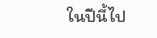ในปีนี้ไป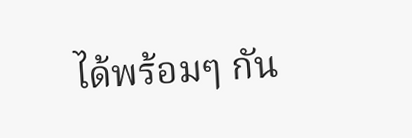ได้พร้อมๆ กัน